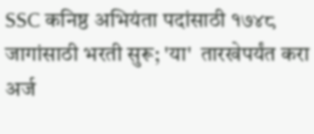SSC कनिष्ठ अभियंता पदांसाठी १७४८ जागांसाठी भरती सुरू; 'या'  तारखेपर्यंत करा अर्ज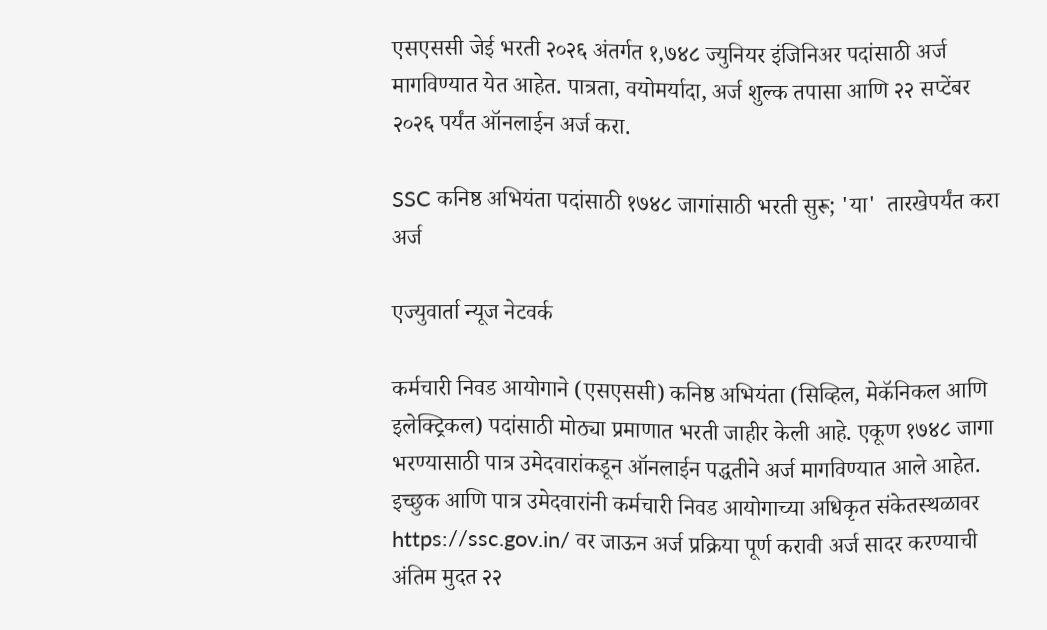एसएससी जेई भरती २०२६ अंतर्गत १,७४८ ज्युनियर इंजिनिअर पदांसाठी अर्ज मागविण्यात येत आहेत. पात्रता, वयोमर्यादा, अर्ज शुल्क तपासा आणि २२ सप्टेंबर २०२६ पर्यंत ऑनलाईन अर्ज करा.

SSC कनिष्ठ अभियंता पदांसाठी १७४८ जागांसाठी भरती सुरू; 'या'  तारखेपर्यंत करा अर्ज

एज्युवार्ता न्यूज नेटवर्क

कर्मचारी निवड आयोगाने (एसएससी) कनिष्ठ अभियंता (सिव्हिल, मेकॅनिकल आणि इलेक्ट्रिकल) पदांसाठी मोठ्या प्रमाणात भरती जाहीर केली आहे. एकूण १७४८ जागा भरण्यासाठी पात्र उमेदवारांकडून ऑनलाईन पद्धतीने अर्ज मागविण्यात आले आहेत. इच्छुक आणि पात्र उमेदवारांनी कर्मचारी निवड आयोगाच्या अधिकृत संकेतस्थळावर https://ssc.gov.in/ वर जाऊन अर्ज प्रक्रिया पूर्ण करावी अर्ज सादर करण्याची अंतिम मुदत २२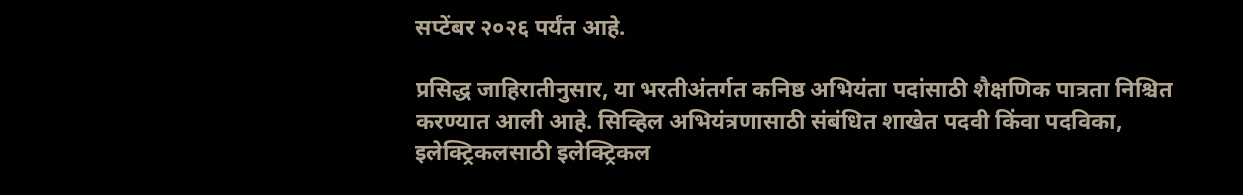सप्टेंबर २०२६ पर्यंत आहे.

प्रसिद्ध जाहिरातीनुसार, या भरतीअंतर्गत कनिष्ठ अभियंता पदांसाठी शैक्षणिक पात्रता निश्चित करण्यात आली आहे. सिव्हिल अभियंत्रणासाठी संबंधित शाखेत पदवी किंवा पदविका, इलेक्ट्रिकलसाठी इलेक्ट्रिकल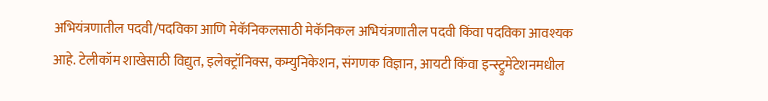अभियंत्रणातील पदवी/पदविका आणि मेकॅनिकलसाठी मेकॅनिकल अभियंत्रणातील पदवी किंवा पदविका आवश्यक आहे. टेलीकॉम शाखेसाठी विद्युत, इलेक्ट्रॉनिक्स, कम्युनिकेशन, संगणक विज्ञान, आयटी किंवा इन्स्ट्रुमेंटेशनमधील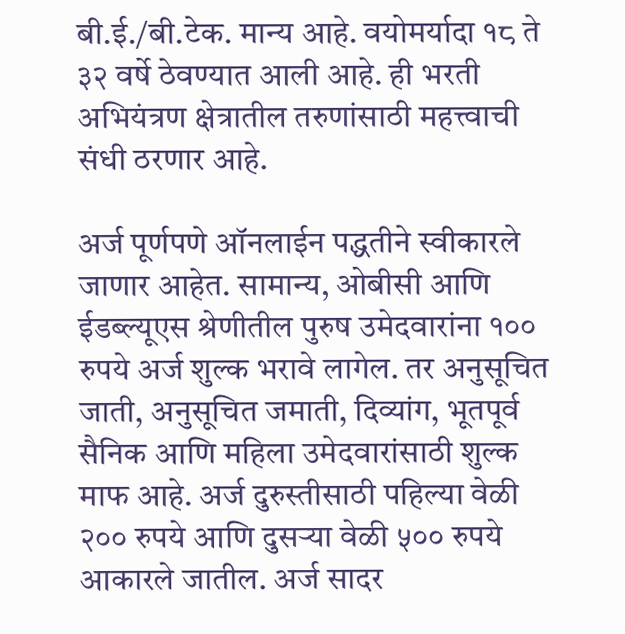बी.ई./बी.टेक. मान्य आहे. वयोमर्यादा १८ ते ३२ वर्षे ठेवण्यात आली आहे. ही भरती अभियंत्रण क्षेत्रातील तरुणांसाठी महत्त्वाची संधी ठरणार आहे.

अर्ज पूर्णपणे ऑनलाईन पद्धतीने स्वीकारले जाणार आहेत. सामान्य, ओबीसी आणि ईडब्ल्यूएस श्रेणीतील पुरुष उमेदवारांना १०० रुपये अर्ज शुल्क भरावे लागेल. तर अनुसूचित जाती, अनुसूचित जमाती, दिव्यांग, भूतपूर्व सैनिक आणि महिला उमेदवारांसाठी शुल्क माफ आहे. अर्ज दुरुस्तीसाठी पहिल्या वेळी २०० रुपये आणि दुसऱ्या वेळी ५०० रुपये आकारले जातील. अर्ज सादर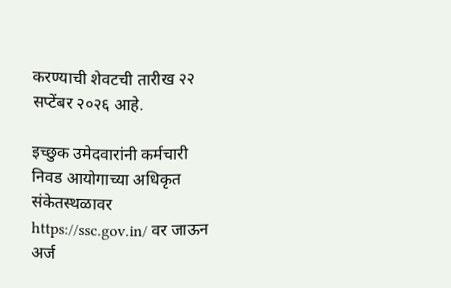करण्याची शेवटची तारीख २२ सप्टेंबर २०२६ आहे.

इच्छुक उमेदवारांनी कर्मचारी निवड आयोगाच्या अधिकृत संकेतस्थळावर https://ssc.gov.in/ वर जाऊन अर्ज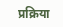प्रक्रिया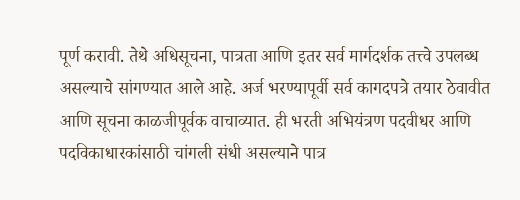पूर्ण करावी. तेथे अधिसूचना, पात्रता आणि इतर सर्व मार्गदर्शक तत्त्वे उपलब्ध असल्याचे सांगण्यात आले आहे. अर्ज भरण्यापूर्वी सर्व कागदपत्रे तयार ठेवावीत आणि सूचना काळजीपूर्वक वाचाव्यात. ही भरती अभियंत्रण पदवीधर आणि पदविकाधारकांसाठी चांगली संधी असल्याने पात्र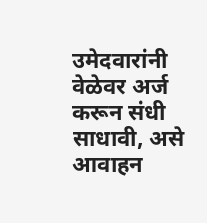उमेदवारांनी वेळेवर अर्ज करून संधी साधावी, असे आवाहन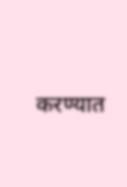करण्यात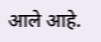आले आहे.